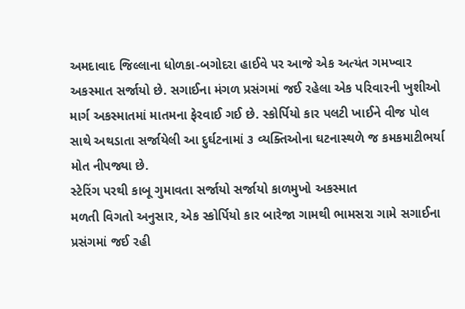અમદાવાદ જિલ્લાના ધોળકા-બગોદરા હાઈવે પર આજે એક અત્યંત ગમખ્વાર અકસ્માત સર્જાયો છે. સગાઈના મંગળ પ્રસંગમાં જઈ રહેલા એક પરિવારની ખુશીઓ માર્ગ અકસ્માતમાં માતમના ફેરવાઈ ગઈ છે. સ્કોર્પિયો કાર પલટી ખાઈને વીજ પોલ સાથે અથડાતા સર્જાયેલી આ દુર્ઘટનામાં ૩ વ્યક્તિઓના ઘટનાસ્થળે જ કમકમાટીભર્યા મોત નીપજ્યા છે.
સ્ટેરિંગ પરથી કાબૂ ગુમાવતા સર્જાયો સર્જાયો કાળમુખો અકસ્માત
મળતી વિગતો અનુસાર, એક સ્કોર્પિયો કાર બારેજા ગામથી ભામસરા ગામે સગાઈના પ્રસંગમાં જઈ રહી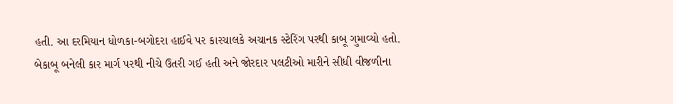હતી. આ દરમિયાન ધોળકા-બગોદરા હાઈવે પર કારચાલકે અચાનક સ્ટેરિંગ પરથી કાબૂ ગુમાવ્યો હતો. બેકાબૂ બનેલી કાર માર્ગ પરથી નીચે ઉતરી ગઈ હતી અને જોરદાર પલટીઓ મારીને સીધી વીજળીના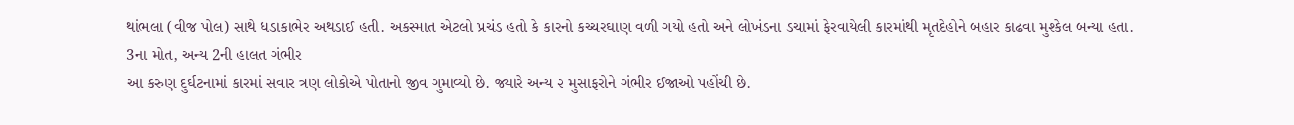થાંભલા (વીજ પોલ) સાથે ધડાકાભેર અથડાઈ હતી. અકસ્માત એટલો પ્રચંડ હતો કે કારનો કચ્ચરઘાણ વળી ગયો હતો અને લોખંડના ડચામાં ફેરવાયેલી કારમાંથી મૃતદેહોને બહાર કાઢવા મુશ્કેલ બન્યા હતા.
3ના મોત, અન્ય 2ની હાલત ગંભીર
આ કરુણ દુર્ઘટનામાં કારમાં સવાર ત્રણ લોકોએ પોતાનો જીવ ગુમાવ્યો છે. જ્યારે અન્ય ૨ મુસાફરોને ગંભીર ઈજાઓ પહોંચી છે.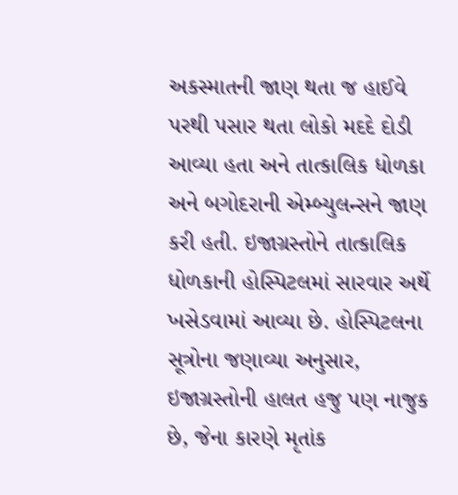અકસ્માતની જાણ થતા જ હાઈવે પરથી પસાર થતા લોકો મદદે દોડી આવ્યા હતા અને તાત્કાલિક ધોળકા અને બગોદરાની એમ્બ્યુલન્સને જાણ કરી હતી. ઇજાગ્રસ્તોને તાત્કાલિક ધોળકાની હોસ્પિટલમાં સારવાર અર્થે ખસેડવામાં આવ્યા છે. હોસ્પિટલના સૂત્રોના જણાવ્યા અનુસાર, ઇજાગ્રસ્તોની હાલત હજુ પણ નાજુક છે, જેના કારણે મૃતાંક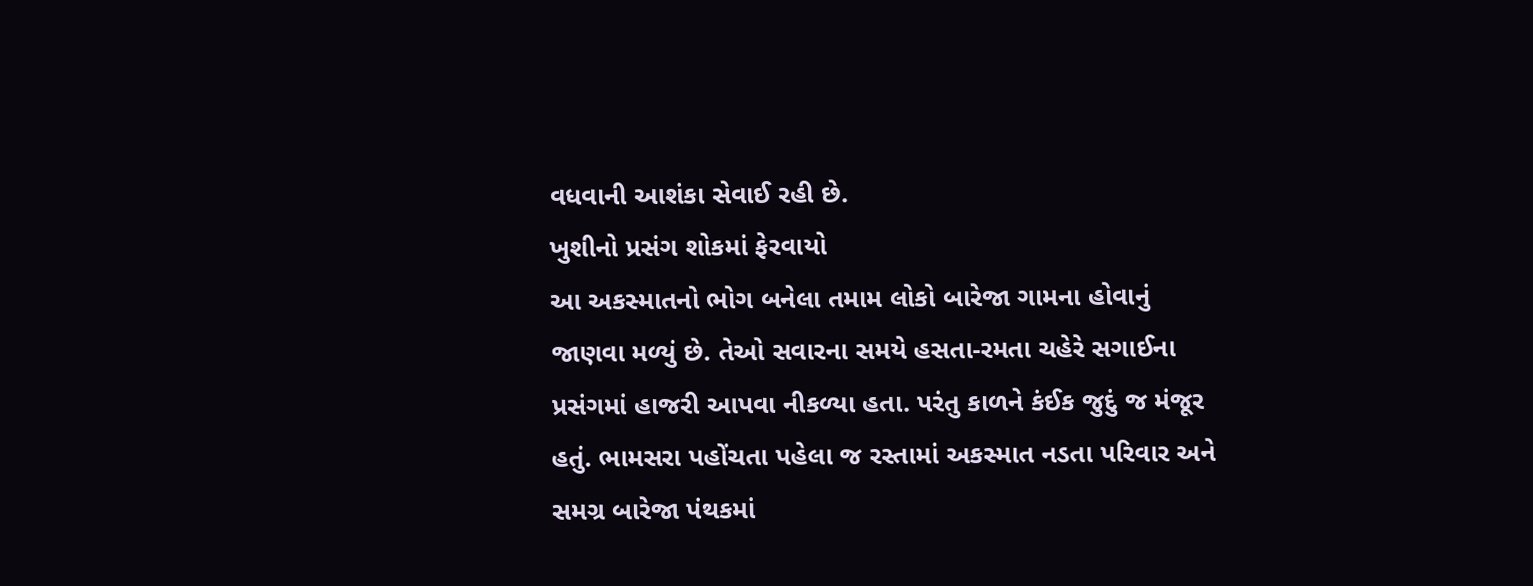વધવાની આશંકા સેવાઈ રહી છે.
ખુશીનો પ્રસંગ શોકમાં ફેરવાયો
આ અકસ્માતનો ભોગ બનેલા તમામ લોકો બારેજા ગામના હોવાનું જાણવા મળ્યું છે. તેઓ સવારના સમયે હસતા-રમતા ચહેરે સગાઈના પ્રસંગમાં હાજરી આપવા નીકળ્યા હતા. પરંતુ કાળને કંઈક જુદું જ મંજૂર હતું. ભામસરા પહોંચતા પહેલા જ રસ્તામાં અકસ્માત નડતા પરિવાર અને સમગ્ર બારેજા પંથકમાં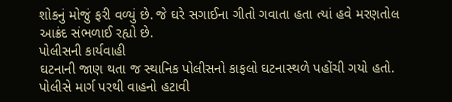શોકનું મોજું ફરી વળ્યું છે. જે ઘરે સગાઈના ગીતો ગવાતા હતા ત્યાં હવે મરણતોલ આક્રંદ સંભળાઈ રહ્યો છે.
પોલીસની કાર્યવાહી
ઘટનાની જાણ થતા જ સ્થાનિક પોલીસનો કાફલો ઘટનાસ્થળે પહોંચી ગયો હતો. પોલીસે માર્ગ પરથી વાહનો હટાવી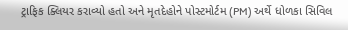ટ્રાફિક ક્લિયર કરાવ્યો હતો અને મૃતદેહોને પોસ્ટમોર્ટમ (PM) અર્થે ધોળકા સિવિલ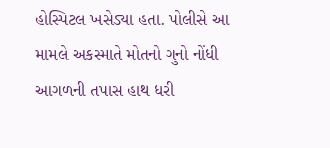હોસ્પિટલ ખસેડ્યા હતા. પોલીસે આ મામલે અકસ્માતે મોતનો ગુનો નોંધી આગળની તપાસ હાથ ધરી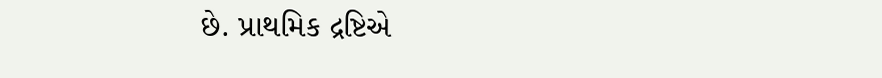છે. પ્રાથમિક દ્રષ્ટિએ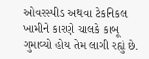ઓવરસ્પીડ અથવા ટેકનિકલ ખામીને કારણે ચાલકે કાબૂ ગુમાવ્યો હોય તેમ લાગી રહ્યું છે.